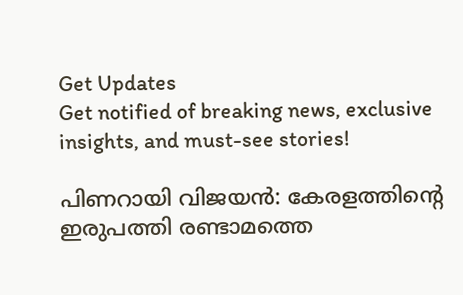Get Updates
Get notified of breaking news, exclusive insights, and must-see stories!

പിണറായി വിജയൻ: കേരളത്തിന്റെ ഇരുപത്തി രണ്ടാമത്തെ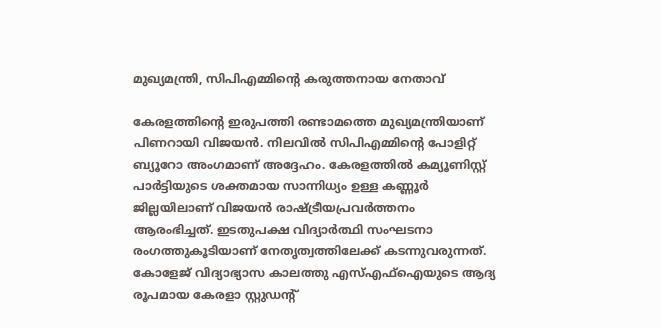മുഖ്യമന്ത്രി, സിപിഎമ്മിന്റെ കരുത്തനായ നേതാവ്

കേരളത്തിന്റെ ഇരുപത്തി രണ്ടാമത്തെ മുഖ്യമന്ത്രിയാണ് പിണറായി വിജയൻ. നിലവിൽ സിപിഎമ്മിന്റെ പോളിറ്റ് ബ്യൂറോ അംഗമാണ് അദ്ദേഹം. കേരളത്തിൽ കമ്യൂണിസ്റ്റ് പാർട്ടിയുടെ ശക്തമായ സാന്നിധ്യം ഉള്ള കണ്ണൂർ ജില്ലയിലാണ് വിജയൻ രാഷ്ട്രീയപ്രവർത്തനം ആരംഭിച്ചത്. ഇടതുപക്ഷ വിദ്യാർത്ഥി സംഘടനാ രംഗത്തുകൂടിയാണ് നേതൃത്വത്തിലേക്ക് കടന്നുവരുന്നത്. കോളേജ് വിദ്യാഭ്യാസ കാലത്തു എസ്എഫ്ഐയുടെ ആദ്യ രൂപമായ കേരളാ സ്റ്റുഡന്റ്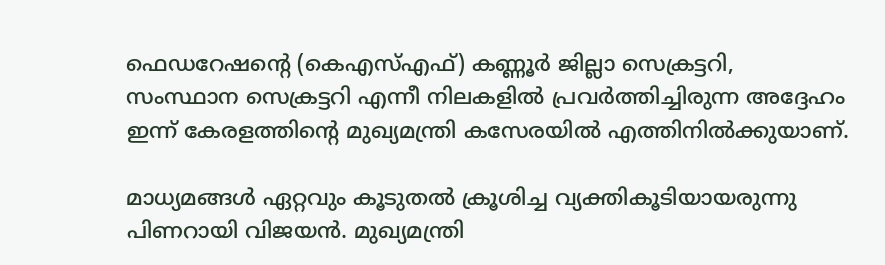ഫെഡറേഷന്റെ (കെഎസ്എഫ്) കണ്ണൂർ ജില്ലാ സെക്രട്ടറി, സംസ്ഥാന സെക്രട്ടറി എന്നീ നിലകളിൽ പ്രവർത്തിച്ചിരുന്ന അദ്ദേഹം ഇന്ന് കേരളത്തിന്റെ മുഖ്യമന്ത്രി കസേരയിൽ എത്തിനിൽക്കുയാണ്.

മാധ്യമങ്ങൾ ഏറ്റവും കൂടുതൽ ക്രൂശിച്ച വ്യക്തികൂടിയായരുന്നു പിണറായി വിജയൻ. മുഖ്യമന്ത്രി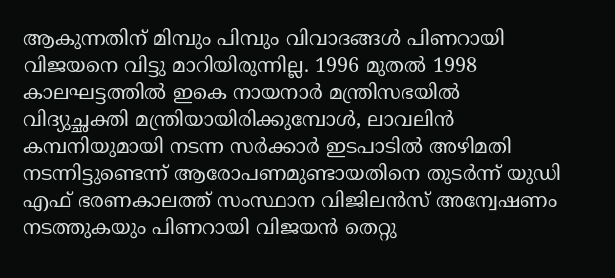ആകുന്നതിന് മിമ്പും പിമ്പും വിവാദങ്ങൾ പിണറായി വിജയനെ വിട്ടു മാറിയിരുന്നില്ല. 1996 മുതൽ 1998 കാലഘട്ടത്തിൽ ഇകെ നായനാർ മന്ത്രിസഭയിൽ വിദ്യുച്ഛക്തി മന്ത്രിയായിരിക്കുമ്പോൾ, ലാവലിൻ കമ്പനിയുമായി നടന്ന സർക്കാർ ഇടപാടിൽ അഴിമതി നടന്നിട്ടുണ്ടെന്ന് ആരോപണമുണ്ടായതിനെ തുടർന്ന് യുഡി എഫ് ഭരണകാലത്ത് സംസ്ഥാന വിജിലൻസ് അന്വേഷണം നടത്തുകയും പിണറായി വിജയൻ തെറ്റു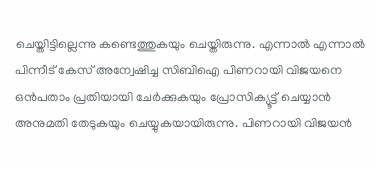ചെയ്തിട്ടില്ലെന്നു കണ്ടെത്തുകയും ചെയ്തിരുന്നു. എന്നാൽ എന്നാൽ പിന്നീട് കേസ് അന്വേഷിച്ച സിബിഐ പിണറായി വിജയനെ ഒൻപതാം പ്രതിയായി ചേർക്കുകയും പ്രോസിക്യൂട്ട് ചെയ്യാൻ അനുമതി തേടുകയും ചെയ്യുകയായിരുന്നു. പിണറായി വിജയൻ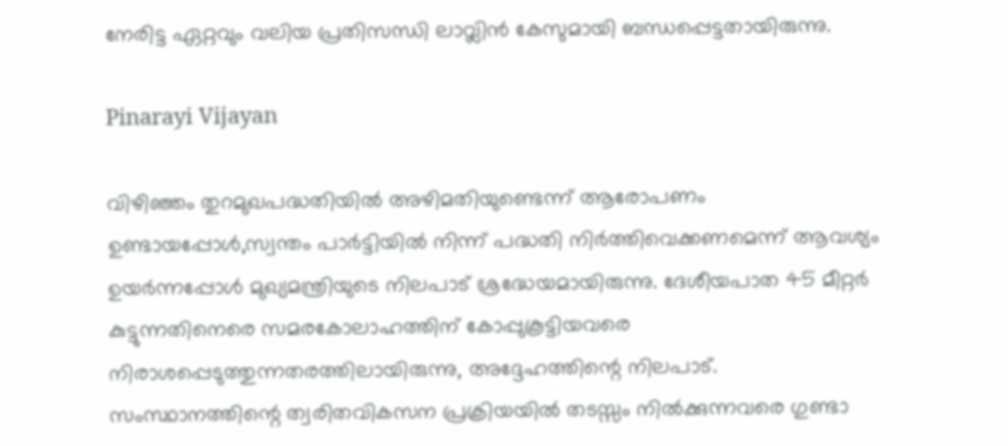നേരിട്ട ഏറ്റവും വലിയ പ്രതിസന്ധി ലാവ്ലിൻ കേസുമായി ബന്ധപ്പെട്ടതായിരുന്നു.

Pinarayi Vijayan

വിഴിഞ്ഞം തുറമുഖപദ്ധതിയില്‍ അഴിമതിയുണ്ടെന്ന് ആരോപണം ഉണ്ടായപ്പോള്‍,സ്വന്തം പാര്‍ട്ടിയില്‍ നിന്ന് പദ്ധതി നിര്‍ത്തിവെക്കണമെന്ന് ആവശ്യം ഉയര്‍ന്നപ്പോള്‍ മുഖ്യമന്ത്രിയുടെ നിലപാട് ശ്രദ്ധേയമായിരുന്നു. ദേശീയപാത 45 മീറ്റര്‍ കുട്ടുന്നതിനെരെ സമരകോലാഹത്തിന് കോപ്പുകൂട്ടിയവരെ നിരാശപ്പെടുത്തുന്നതരത്തിലായിരുന്നു, അദ്ദേഹത്തിന്റെ നിലപാട്. സംസ്ഥാനത്തിന്റെ ത്വരിതവികസന പ്രക്രിയയില്‍ തടസ്സം നില്‍ക്കുന്നവരെ ഗുണ്ടാ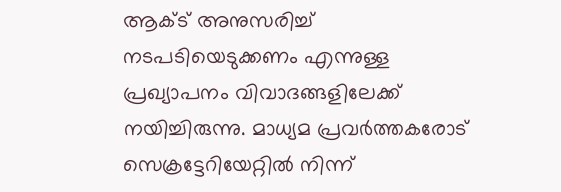ആക്ട് അനുസരിച്ച് നടപടിയെടുക്കണം എന്നുള്ള പ്രഖ്യാപനം വിവാദങ്ങളിലേക്ക് നയിച്ചിരുന്നു. മാധ്യമ പ്രവർത്തകരോട് സെക്രട്ടേറിയേറ്റിൽ നിന്ന്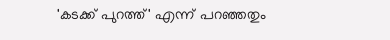'കടക്ക് പുറത്ത്' എന്ന് പറ‍ഞ്ഞതും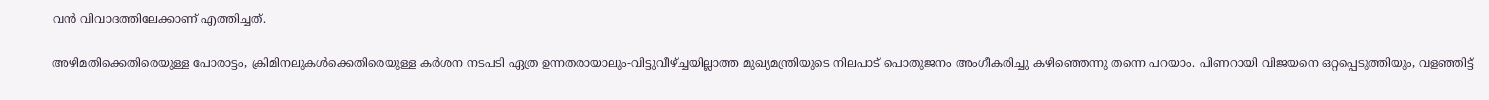വൻ വിവാദത്തിലേക്കാണ് എത്തിച്ചത്.

അഴിമതിക്കെതിരെയുള്ള പോരാട്ടം, ക്രിമിനലുകള്‍ക്കെതിരെയുള്ള കര്‍ശന നടപടി ഏത്ര ഉന്നതരായാലും-വിട്ടുവീഴ്ച്ചയില്ലാത്ത മുഖ്യമന്ത്രിയുടെ നിലപാട് പൊതുജനം അംഗീകരിച്ചു കഴിഞ്ഞെന്നു തന്നെ പറയാം. പിണറായി വിജയനെ ഒറ്റപ്പെടുത്തിയും, വളഞ്ഞിട്ട്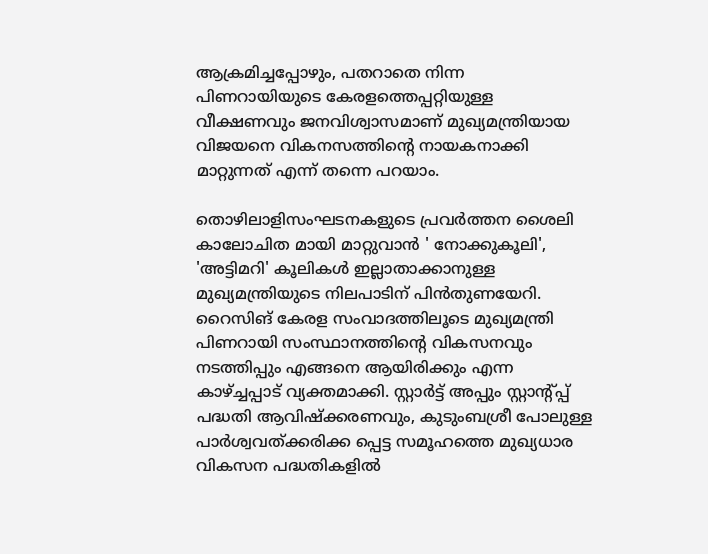ആക്രമിച്ചപ്പോഴും, പതറാതെ നിന്ന പിണറായിയുടെ കേരളത്തെപ്പറ്റിയുള്ള വീക്ഷണവും ജനവിശ്വാസമാണ് മുഖ്യമന്ത്രിയായ വിജയനെ വികനസത്തിന്റെ നായകനാക്കി മാറ്റുന്നത് എന്ന് തന്നെ പറയാം.

തൊഴിലാളിസംഘടനകളുടെ പ്രവര്‍ത്തന ശൈലി കാലോചിത മായി മാറ്റുവാന്‍ ' നോക്കുകൂലി', 'അട്ടിമറി' കൂലികള്‍ ഇല്ലാതാക്കാനുള്ള മുഖ്യമന്ത്രിയുടെ നിലപാടിന് പിന്‍തുണയേറി. റൈസിങ് കേരള സംവാദത്തിലൂടെ മുഖ്യമന്ത്രി പിണറായി സംസ്ഥാനത്തിന്റെ വികസനവും നടത്തിപ്പും എങ്ങനെ ആയിരിക്കും എന്ന കാഴ്ച്ചപ്പാട് വ്യക്തമാക്കി. സ്റ്റാര്‍ട്ട് അപ്പും സ്റ്റാന്റ്പ്പ് പദ്ധതി ആവിഷ്‌ക്കരണവും, കുടുംബശ്രീ പോലുള്ള പാര്‍ശ്വവത്ക്കരിക്ക പ്പെട്ട സമൂഹത്തെ മുഖ്യധാര വികസന പദ്ധതികളില്‍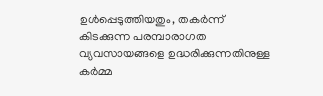ഉള്‍പ്പെടുത്തിയതും, തകര്‍ന്ന് കിടക്കുന്ന പരമ്പാരാഗത വ്യവസായങ്ങളെ ഉദ്ധരിക്കുന്നതിനുള്ള കര്‍മ്മ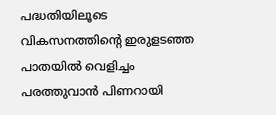പദ്ധതിയിലൂടെ വികസനത്തിന്റെ ഇരുളടഞ്ഞ പാതയില്‍ വെളിച്ചം പരത്തുവാന്‍ പിണറായി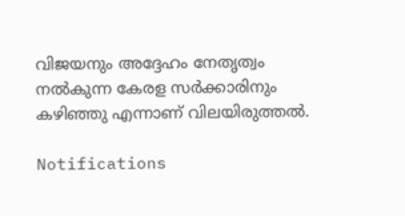വിജയനും അദ്ദേഹം നേതൃത്വം നൽകുന്ന കേരള സർക്കാരിനും കഴിഞ്ഞു എന്നാണ് വിലയിരുത്തൽ.

Notifications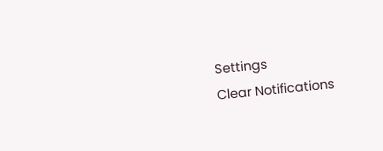Settings
Clear Notifications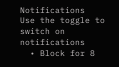Notifications
Use the toggle to switch on notifications
  • Block for 8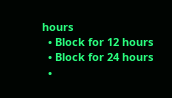hours
  • Block for 12 hours
  • Block for 24 hours
  •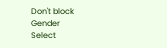Don't block
Gender
Select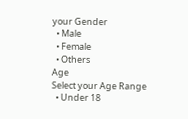your Gender
  • Male
  • Female
  • Others
Age
Select your Age Range
  • Under 18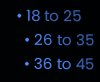• 18 to 25
  • 26 to 35
  • 36 to 45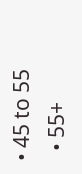• 45 to 55
  • 55+